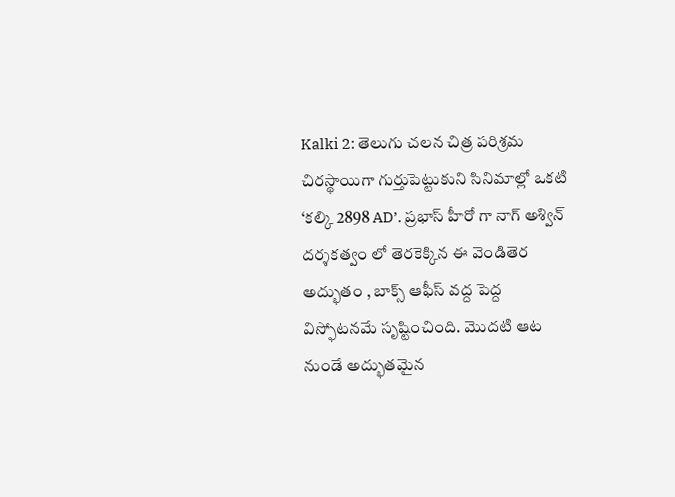Kalki 2: తెలుగు చలన చిత్ర పరిశ్రమ చిరస్థాయిగా గుర్తుపెట్టుకుని సినిమాల్లో ఒకటి ‘కల్కి 2898 AD’. ప్రభాస్ హీరో గా నాగ్ అశ్విన్ దర్శకత్వం లో తెరకెక్కిన ఈ వెండితెర అద్భుతం , బాక్స్ ఆఫీస్ వద్ద పెద్ద విస్ఫోటనమే సృష్టించింది. మొదటి ఆట నుండే అద్భుతమైన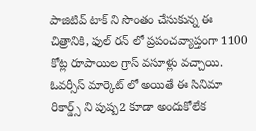పాజిటివ్ టాక్ ని సొంతం చేసుకున్న ఈ చిత్రానికి, ఫుల్ రన్ లో ప్రపంచవ్యాప్తంగా 1100 కోట్ల రూపాయిల గ్రాస్ వసూళ్లు వచ్చాయి. ఓవర్సీస్ మార్కెట్ లో అయితే ఈ సినిమా రికార్డ్స్ ని పుష్ప2 కూడా అందుకోలేక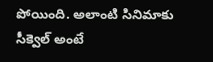పోయింది. అలాంటి సినిమాకు సీక్వెల్ అంటే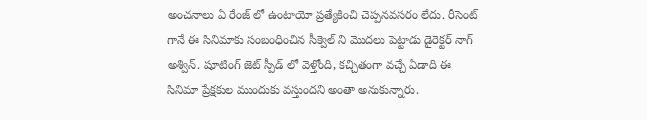అంచనాలు ఏ రేంజ్ లో ఉంటాయో ప్రత్యేకించి చెప్పనవసరం లేదు. రీసెంట్ గానే ఈ సినిమాకు సంబంధించిన సీక్వెల్ ని మొదలు పెట్టాడు డైరెక్టర్ నాగ్ అశ్విన్. షూటింగ్ జెట్ స్పీడ్ లో వెళ్తోంది, కచ్చితంగా వచ్చే ఏడాది ఈ సినిమా ప్రేక్షకుల ముందుకు వస్తుందని అంతా అనుకున్నారు.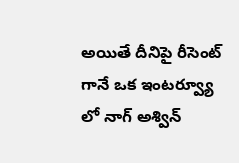అయితే దీనిపై రీసెంట్ గానే ఒక ఇంటర్వ్యూ లో నాగ్ అశ్విన్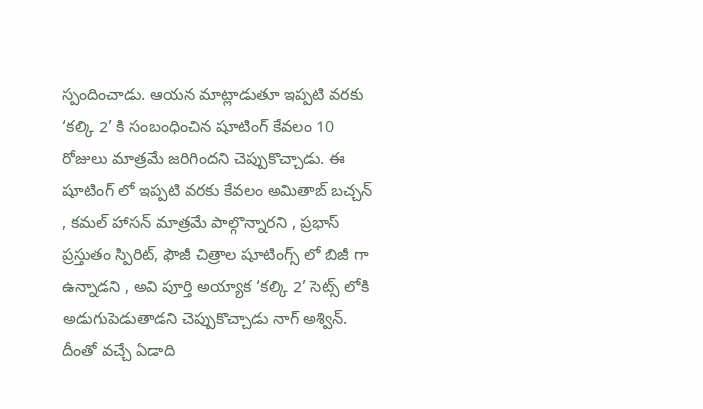స్పందించాడు. ఆయన మాట్లాడుతూ ఇప్పటి వరకు ‘కల్కి 2’ కి సంబంధించిన షూటింగ్ కేవలం 10 రోజులు మాత్రమే జరిగిందని చెప్పుకొచ్చాడు. ఈ షూటింగ్ లో ఇప్పటి వరకు కేవలం అమితాబ్ బచ్చన్ , కమల్ హాసన్ మాత్రమే పాల్గొన్నారని , ప్రభాస్ ప్రస్తుతం స్పిరిట్, ఫౌజీ చిత్రాల షూటింగ్స్ లో బిజీ గా ఉన్నాడని , అవి పూర్తి అయ్యాక ‘కల్కి 2’ సెట్స్ లోకి అడుగుపెడుతాడని చెప్పుకొచ్చాడు నాగ్ అశ్విన్. దీంతో వచ్చే ఏడాది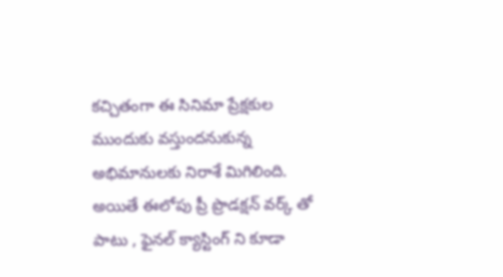కచ్చితంగా ఈ సినిమా ప్రేక్షకుల ముందుకు వస్తుందనుకున్న అభిమానులకు నిరాశే మిగిలింది. అయితే ఈలోపు ప్రీ ప్రొడక్షన్ వర్క్ తో పాటు , ఫైనల్ క్యాస్టింగ్ ని కూడా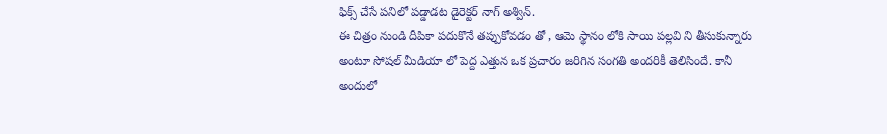ఫిక్స్ చేసే పనిలో పడ్డాడట డైరెక్టర్ నాగ్ అశ్విన్.
ఈ చిత్రం నుండి దీపికా పదుకొనే తప్పుకోవడం తో , ఆమె స్థానం లోకి సాయి పల్లవి ని తీసుకున్నారు అంటూ సోషల్ మీడియా లో పెద్ద ఎత్తున ఒక ప్రచారం జరిగిన సంగతి అందరికీ తెలిసిందే. కానీ అందులో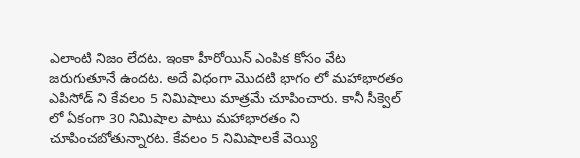ఎలాంటి నిజం లేదట. ఇంకా హీరోయిన్ ఎంపిక కోసం వేట జరుగుతూనే ఉందట. అదే విధంగా మొదటి భాగం లో మహాభారతం ఎపిసోడ్ ని కేవలం 5 నిమిషాలు మాత్రమే చూపించారు. కానీ సీక్వెల్ లో ఏకంగా 30 నిమిషాల పాటు మహాభారతం ని చూపించబోతున్నారట. కేవలం 5 నిమిషాలకే వెయ్యి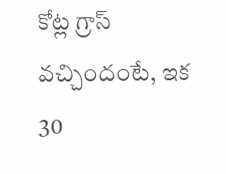కోట్ల గ్రాస్ వచ్చిందంటే, ఇక 30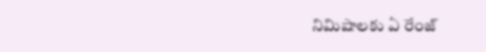నిమిషాలకు ఏ రేంజ్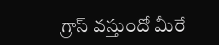గ్రాస్ వస్తుందో మీరే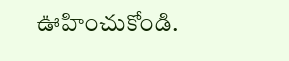ఊహించుకోండి.